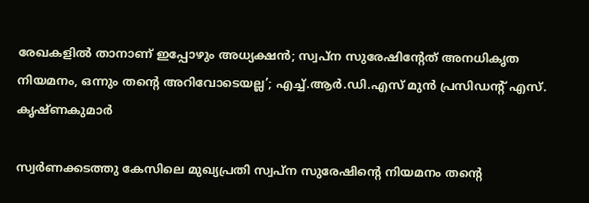രേഖകളില്‍ താനാണ് ഇപ്പോഴും അധ്യക്ഷന്‍; സ്വപ്ന സുരേഷിന്റേത് അനധികൃത നിയമനം, ഒന്നും തന്റെ അറിവോടെയല്ല’; എച്ച്.ആര്‍.ഡി.എസ് മുന്‍ പ്രസിഡന്റ് എസ്. കൃഷ്ണകുമാര്‍

സ്വര്‍ണക്കടത്തു കേസിലെ മുഖ്യപ്രതി സ്വപ്ന സുരേഷിന്റെ നിയമനം തന്റെ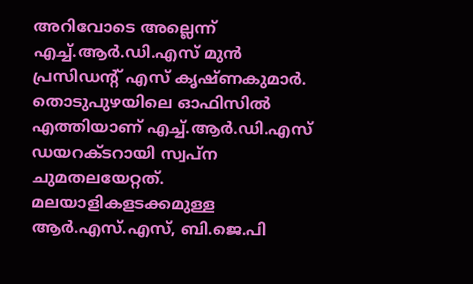അറിവോടെ അല്ലെന്ന് എച്ച്.ആര്‍.ഡി.എസ് മുന്‍ പ്രസിഡന്റ് എസ് കൃഷ്ണകുമാര്‍. തൊടുപുഴയിലെ ഓഫിസില്‍ എത്തിയാണ് എച്ച്.ആര്‍.ഡി.എസ് ഡയറക്ടറായി സ്വപ്ന ചുമതലയേറ്റത്. മലയാളികളടക്കമുള്ള ആര്‍.എസ്.എസ്, ബി.ജെ.പി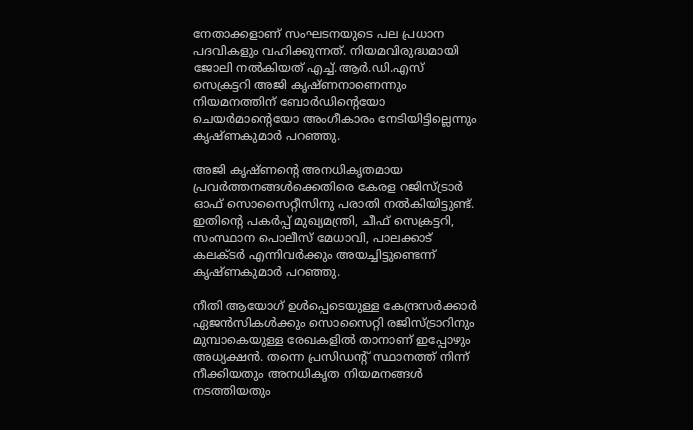നേതാക്കളാണ് സംഘടനയുടെ പല പ്രധാന പദവികളും വഹിക്കുന്നത്. നിയമവിരുദ്ധമായി ജോലി നല്‍കിയത് എച്ച്.ആര്‍.ഡി.എസ് സെക്രട്ടറി അജി കൃഷ്ണനാണെന്നും നിയമനത്തിന് ബോര്‍ഡിന്റെയോ ചെയര്‍മാന്റെയോ അംഗീകാരം നേടിയിട്ടില്ലെന്നും കൃഷ്ണകുമാര്‍ പറഞ്ഞു.

അജി കൃഷ്ണന്റെ അനധികൃതമായ പ്രവര്‍ത്തനങ്ങള്‍ക്കെതിരെ കേരള റജിസ്ട്രാര്‍ ഓഫ് സൊസൈറ്റീസിനു പരാതി നല്‍കിയിട്ടുണ്ട്. ഇതിന്റെ പകര്‍പ്പ് മുഖ്യമന്ത്രി, ചീഫ് സെക്രട്ടറി, സംസ്ഥാന പൊലീസ് മേധാവി, പാലക്കാട് കലക്ടര്‍ എന്നിവര്‍ക്കും അയച്ചിട്ടുണ്ടെന്ന് കൃഷ്ണകുമാര്‍ പറഞ്ഞു.

നീതി ആയോഗ് ഉള്‍പ്പെടെയുള്ള കേന്ദ്രസര്‍ക്കാര്‍ ഏജന്‍സികള്‍ക്കും സൊസൈറ്റി രജിസ്ട്രാറിനും മുമ്പാകെയുള്ള രേഖകളില്‍ താനാണ് ഇപ്പോഴും അധ്യക്ഷന്‍. തന്നെ പ്രസിഡന്റ് സ്ഥാനത്ത് നിന്ന് നീക്കിയതും അനധികൃത നിയമനങ്ങള്‍ നടത്തിയതും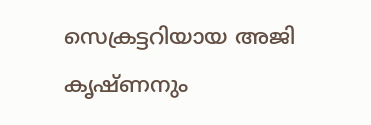സെക്രട്ടറിയായ അജി കൃഷ്ണനും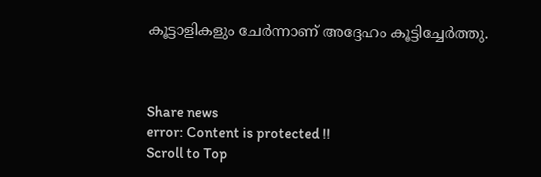കൂട്ടാളികളും ചേര്‍ന്നാണ് അദ്ദേഹം കൂട്ടിച്ചേര്‍ത്തു.



Share news
error: Content is protected !!
Scroll to Top